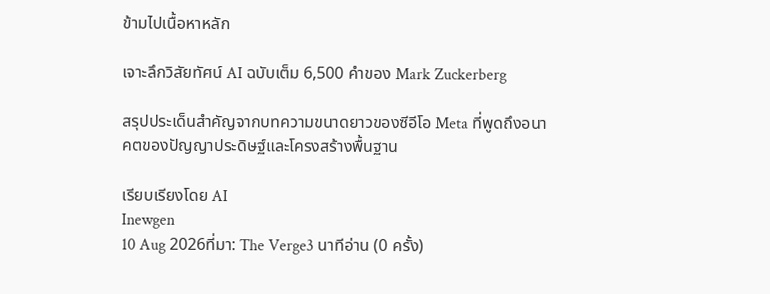ข้ามไปเนื้อหาหลัก

เจาะลึกวิสัยทัศน์ AI ฉบับเต็ม 6,500 คำของ Mark Zuckerberg

สรุปประเด็นสำคัญจากบทความขนาดยาวของซีอีโอ Meta ที่พูดถึงอนาคตของปัญญาประดิษฐ์และโครงสร้างพื้นฐาน

เรียบเรียงโดย AI
Inewgen
10 Aug 2026ที่มา: The Verge3 นาทีอ่าน (0 ครั้ง)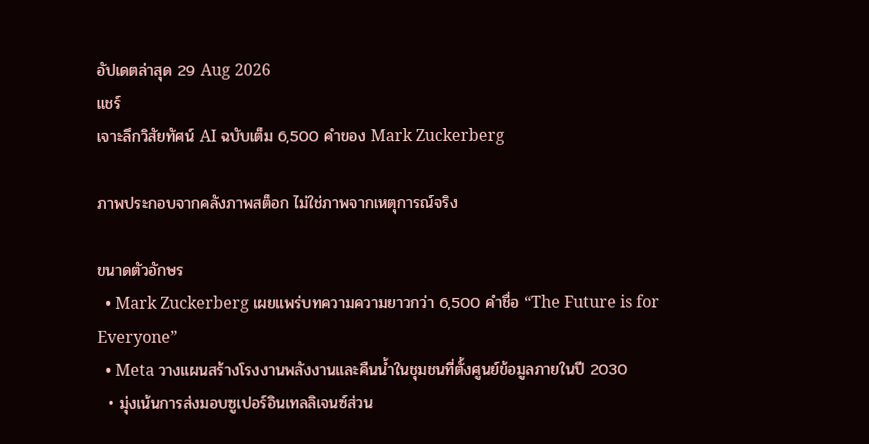อัปเดตล่าสุด 29 Aug 2026
แชร์
เจาะลึกวิสัยทัศน์ AI ฉบับเต็ม 6,500 คำของ Mark Zuckerberg

ภาพประกอบจากคลังภาพสต็อก ไม่ใช่ภาพจากเหตุการณ์จริง

ขนาดตัวอักษร
  • Mark Zuckerberg เผยแพร่บทความความยาวกว่า 6,500 คำชื่อ “The Future is for Everyone”
  • Meta วางแผนสร้างโรงงานพลังงานและคืนน้ำในชุมชนที่ตั้งศูนย์ข้อมูลภายในปี 2030
  • มุ่งเน้นการส่งมอบซูเปอร์อินเทลลิเจนซ์ส่วน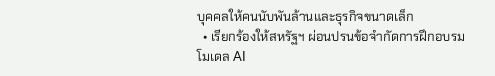บุคคลให้คนนับพันล้านและธุรกิจขนาดเล็ก
  • เรียกร้องให้สหรัฐฯ ผ่อนปรนข้อจำกัดการฝึกอบรมโมเดล AI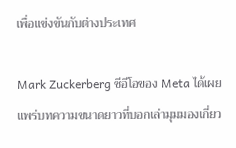เพื่อแข่งขันกับต่างประเทศ

Mark Zuckerberg ซีอีโอของ Meta ได้เผยแพร่บทความขนาดยาวที่บอกเล่ามุมมองเกี่ยว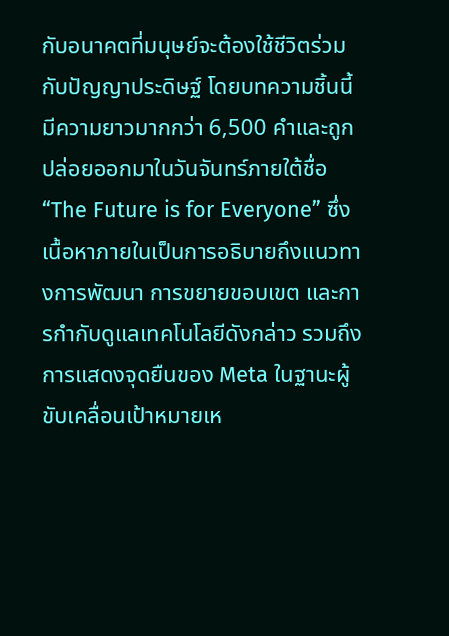กับอนาคตที่มนุษย์จะต้องใช้ชีวิตร่วมกับปัญญาประดิษฐ์ โดยบทความชิ้นนี้มีความยาวมากกว่า 6,500 คำและถูกปล่อยออกมาในวันจันทร์ภายใต้ชื่อ “The Future is for Everyone” ซึ่งเนื้อหาภายในเป็นการอธิบายถึงแนวทางการพัฒนา การขยายขอบเขต และการกำกับดูแลเทคโนโลยีดังกล่าว รวมถึงการแสดงจุดยืนของ Meta ในฐานะผู้ขับเคลื่อนเป้าหมายเห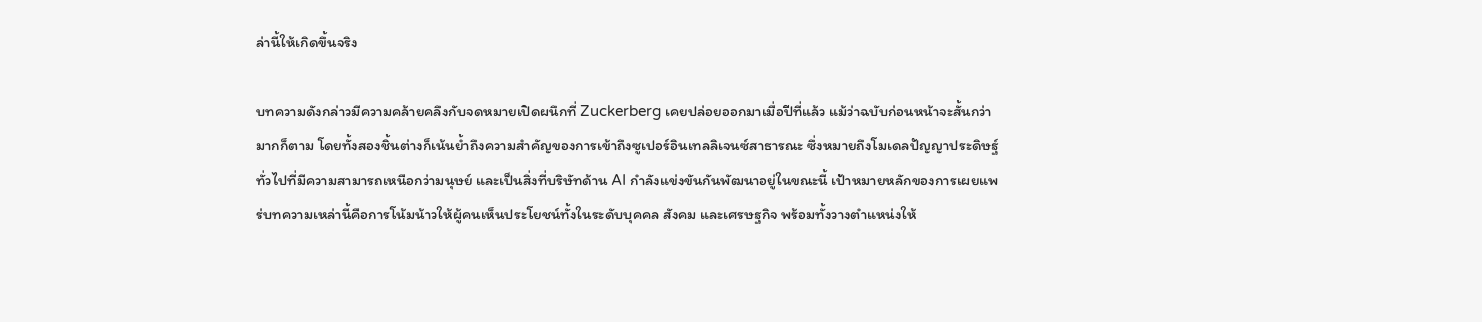ล่านี้ให้เกิดขึ้นจริง

บทความดังกล่าวมีความคล้ายคลึงกับจดหมายเปิดผนึกที่ Zuckerberg เคยปล่อยออกมาเมื่อปีที่แล้ว แม้ว่าฉบับก่อนหน้าจะสั้นกว่ามากก็ตาม โดยทั้งสองชิ้นต่างก็เน้นย้ำถึงความสำคัญของการเข้าถึงซูเปอร์อินเทลลิเจนซ์สาธารณะ ซึ่งหมายถึงโมเดลปัญญาประดิษฐ์ทั่วไปที่มีความสามารถเหนือกว่ามนุษย์ และเป็นสิ่งที่บริษัทด้าน AI กำลังแข่งขันกันพัฒนาอยู่ในขณะนี้ เป้าหมายหลักของการเผยแพร่บทความเหล่านี้คือการโน้มน้าวให้ผู้คนเห็นประโยชน์ทั้งในระดับบุคคล สังคม และเศรษฐกิจ พร้อมทั้งวางตำแหน่งให้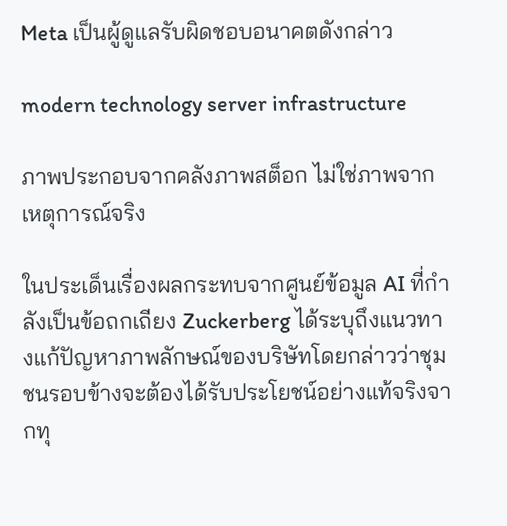Meta เป็นผู้ดูแลรับผิดชอบอนาคตดังกล่าว

modern technology server infrastructure

ภาพประกอบจากคลังภาพสต็อก ไม่ใช่ภาพจากเหตุการณ์จริง

ในประเด็นเรื่องผลกระทบจากศูนย์ข้อมูล AI ที่กำลังเป็นข้อถกเถียง Zuckerberg ได้ระบุถึงแนวทางแก้ปัญหาภาพลักษณ์ของบริษัทโดยกล่าวว่าชุมชนรอบข้างจะต้องได้รับประโยชน์อย่างแท้จริงจากทุ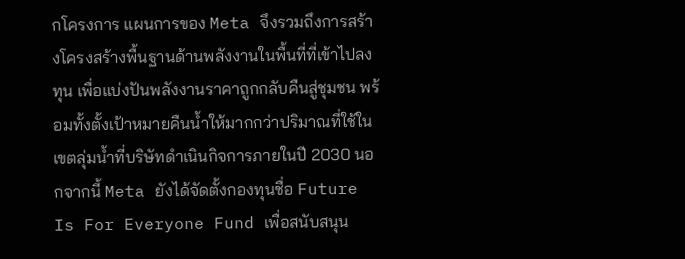กโครงการ แผนการของ Meta จึงรวมถึงการสร้างโครงสร้างพื้นฐานด้านพลังงานในพื้นที่ที่เข้าไปลงทุน เพื่อแบ่งปันพลังงานราคาถูกกลับคืนสู่ชุมชน พร้อมทั้งตั้งเป้าหมายคืนน้ำให้มากกว่าปริมาณที่ใช้ในเขตลุ่มน้ำที่บริษัทดำเนินกิจการภายในปี 2030 นอกจากนี้ Meta ยังได้จัดตั้งกองทุนชื่อ Future Is For Everyone Fund เพื่อสนับสนุน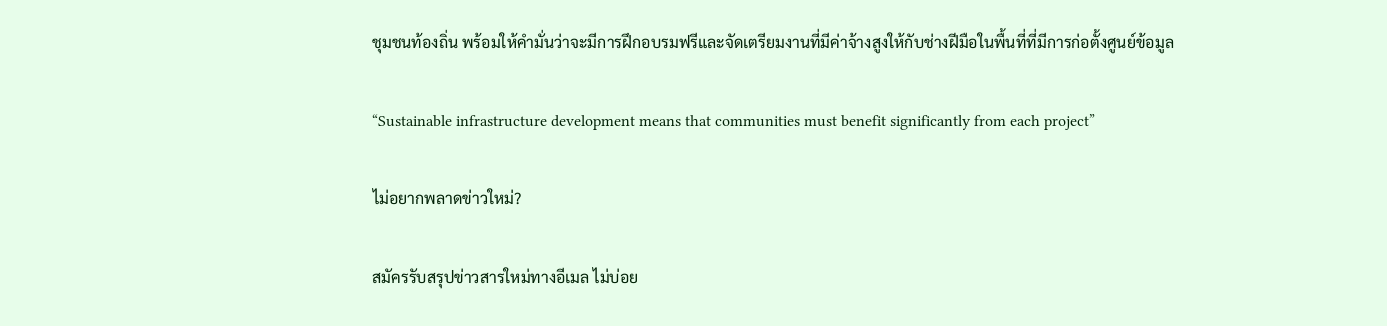ชุมชนท้องถิ่น พร้อมให้คำมั่นว่าจะมีการฝึกอบรมฟรีและจัดเตรียมงานที่มีค่าจ้างสูงให้กับช่างฝีมือในพื้นที่ที่มีการก่อตั้งศูนย์ข้อมูล

“Sustainable infrastructure development means that communities must benefit significantly from each project”

ไม่อยากพลาดข่าวใหม่?

สมัครรับสรุปข่าวสารใหม่ทางอีเมล ไม่บ่อย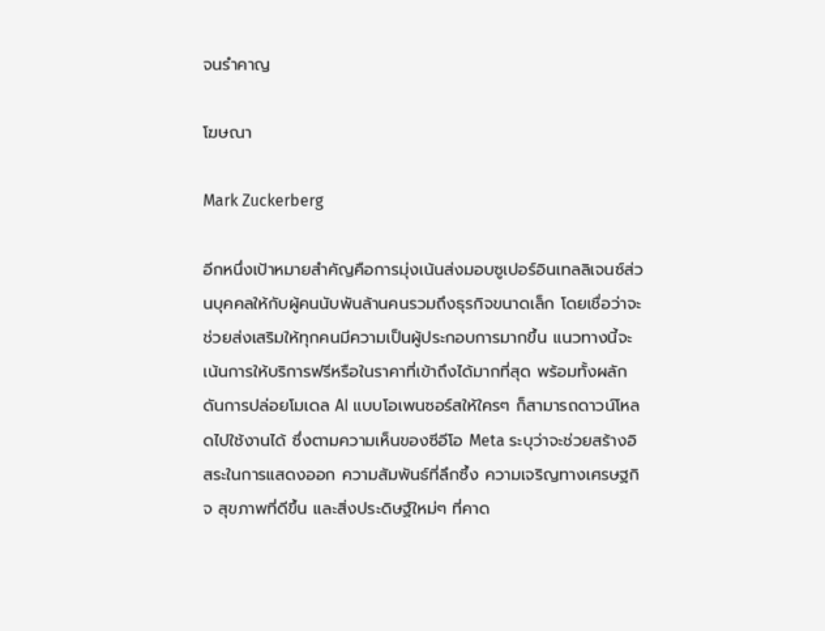จนรำคาญ

โฆษณา

Mark Zuckerberg

อีกหนึ่งเป้าหมายสำคัญคือการมุ่งเน้นส่งมอบซูเปอร์อินเทลลิเจนซ์ส่วนบุคคลให้กับผู้คนนับพันล้านคนรวมถึงธุรกิจขนาดเล็ก โดยเชื่อว่าจะช่วยส่งเสริมให้ทุกคนมีความเป็นผู้ประกอบการมากขึ้น แนวทางนี้จะเน้นการให้บริการฟรีหรือในราคาที่เข้าถึงได้มากที่สุด พร้อมทั้งผลักดันการปล่อยโมเดล AI แบบโอเพนซอร์สให้ใครๆ ก็สามารถดาวน์โหลดไปใช้งานได้ ซึ่งตามความเห็นของซีอีโอ Meta ระบุว่าจะช่วยสร้างอิสระในการแสดงออก ความสัมพันธ์ที่ลึกซึ้ง ความเจริญทางเศรษฐกิจ สุขภาพที่ดีขึ้น และสิ่งประดิษฐ์ใหม่ๆ ที่คาด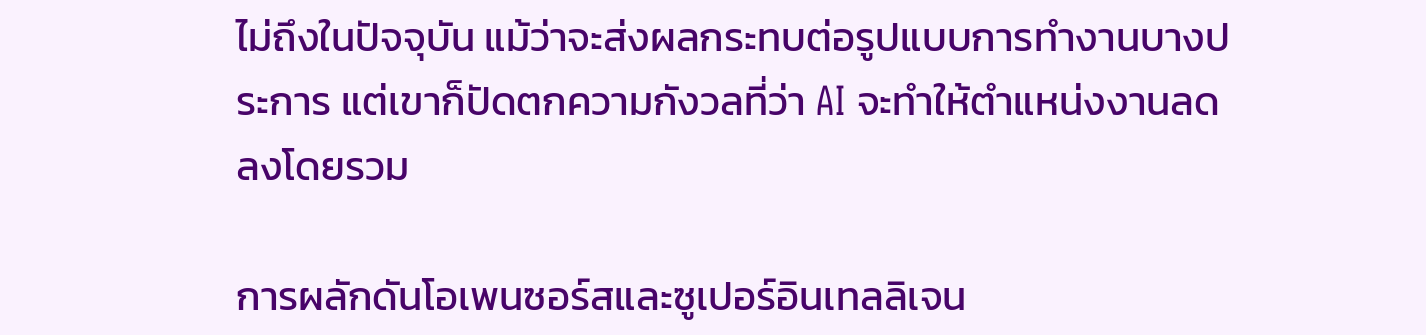ไม่ถึงในปัจจุบัน แม้ว่าจะส่งผลกระทบต่อรูปแบบการทำงานบางประการ แต่เขาก็ปัดตกความกังวลที่ว่า AI จะทำให้ตำแหน่งงานลดลงโดยรวม

การผลักดันโอเพนซอร์สและซูเปอร์อินเทลลิเจน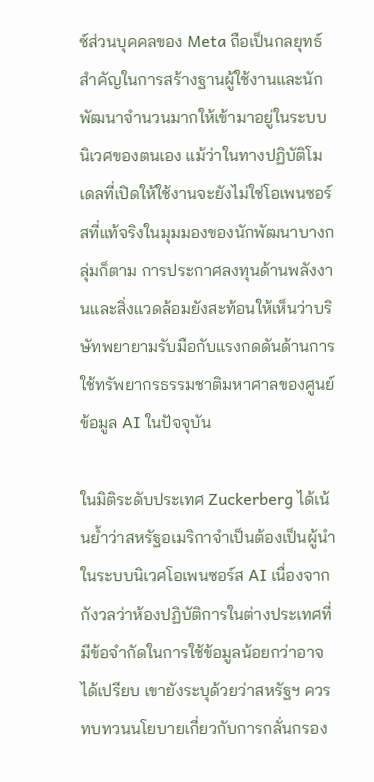ซ์ส่วนบุคคลของ Meta ถือเป็นกลยุทธ์สำคัญในการสร้างฐานผู้ใช้งานและนักพัฒนาจำนวนมากให้เข้ามาอยู่ในระบบนิเวศของตนเอง แม้ว่าในทางปฏิบัติโมเดลที่เปิดให้ใช้งานจะยังไม่ใช่โอเพนซอร์สที่แท้จริงในมุมมองของนักพัฒนาบางกลุ่มก็ตาม การประกาศลงทุนด้านพลังงานและสิ่งแวดล้อมยังสะท้อนให้เห็นว่าบริษัทพยายามรับมือกับแรงกดดันด้านการใช้ทรัพยากรธรรมชาติมหาศาลของศูนย์ข้อมูล AI ในปัจจุบัน

ในมิติระดับประเทศ Zuckerberg ได้เน้นย้ำว่าสหรัฐอเมริกาจำเป็นต้องเป็นผู้นำในระบบนิเวศโอเพนซอร์ส AI เนื่องจากกังวลว่าห้องปฏิบัติการในต่างประเทศที่มีข้อจำกัดในการใช้ข้อมูลน้อยกว่าอาจได้เปรียบ เขายังระบุด้วยว่าสหรัฐฯ ควรทบทวนนโยบายเกี่ยวกับการกลั่นกรอง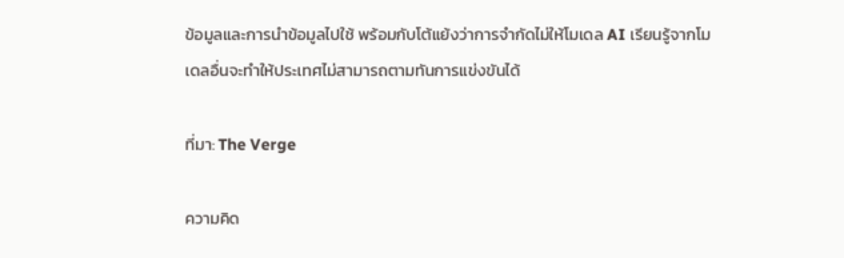ข้อมูลและการนำข้อมูลไปใช้ พร้อมกับโต้แย้งว่าการจำกัดไม่ให้โมเดล AI เรียนรู้จากโมเดลอื่นจะทำให้ประเทศไม่สามารถตามทันการแข่งขันได้

ที่มา: The Verge

ความคิด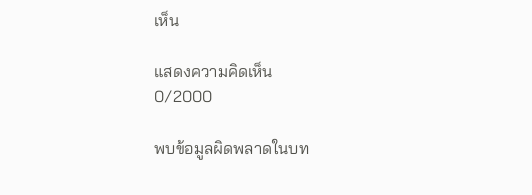เห็น

แสดงความคิดเห็น
0/2000

พบข้อมูลผิดพลาดในบท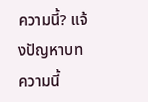ความนี้? แจ้งปัญหาบทความนี้